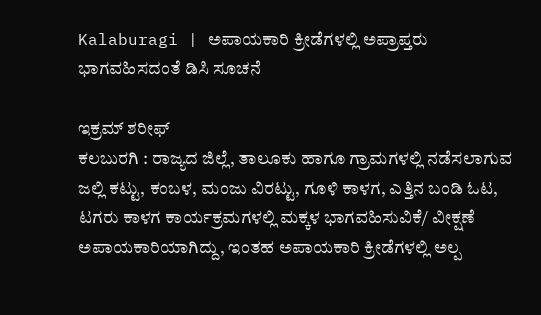Kalaburagi | ಅಪಾಯಕಾರಿ ಕ್ರೀಡೆಗಳಲ್ಲಿ ಅಪ್ರಾಪ್ತರು ಭಾಗವಹಿಸದಂತೆ ಡಿಸಿ ಸೂಚನೆ

ಇಕ್ರಮ್ ಶರೀಫ್
ಕಲಬುರಗಿ : ರಾಜ್ಯದ ಜಿಲ್ಲೆ, ತಾಲೂಕು ಹಾಗೂ ಗ್ರಾಮಗಳಲ್ಲಿ ನಡೆಸಲಾಗುವ ಜಲ್ಲಿ ಕಟ್ಟು, ಕಂಬಳ, ಮಂಜು ವಿರಟ್ಟು, ಗೂಳಿ ಕಾಳಗ, ಎತ್ತಿನ ಬಂಡಿ ಓಟ, ಟಗರು ಕಾಳಗ ಕಾರ್ಯಕ್ರಮಗಳಲ್ಲಿ ಮಕ್ಕಳ ಭಾಗವಹಿಸುವಿಕೆ/ ವೀಕ್ಷಣೆ ಅಪಾಯಕಾರಿಯಾಗಿದ್ದು, ಇಂತಹ ಅಪಾಯಕಾರಿ ಕ್ರೀಡೆಗಳಲ್ಲಿ ಅಲ್ಪ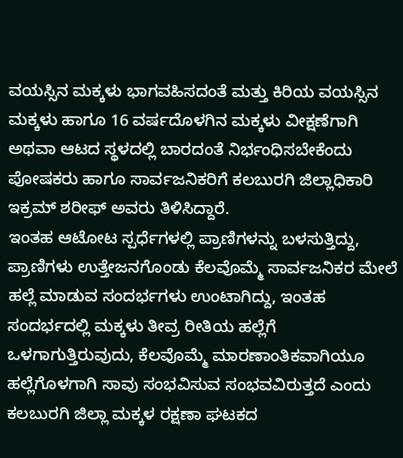ವಯಸ್ಸಿನ ಮಕ್ಕಳು ಭಾಗವಹಿಸದಂತೆ ಮತ್ತು ಕಿರಿಯ ವಯಸ್ಸಿನ ಮಕ್ಕಳು ಹಾಗೂ 16 ವರ್ಷದೊಳಗಿನ ಮಕ್ಕಳು ವೀಕ್ಷಣೆಗಾಗಿ ಅಥವಾ ಆಟದ ಸ್ಥಳದಲ್ಲಿ ಬಾರದಂತೆ ನಿರ್ಭಂಧಿಸಬೇಕೆಂದು ಪೋಷಕರು ಹಾಗೂ ಸಾರ್ವಜನಿಕರಿಗೆ ಕಲಬುರಗಿ ಜಿಲ್ಲಾಧಿಕಾರಿ ಇಕ್ರಮ್ ಶರೀಫ್ ಅವರು ತಿಳಿಸಿದ್ದಾರೆ.
ಇಂತಹ ಆಟೋಟ ಸ್ಪರ್ಧೆಗಳಲ್ಲಿ ಪ್ರಾಣಿಗಳನ್ನು ಬಳಸುತ್ತಿದ್ದು, ಪ್ರಾಣಿಗಳು ಉತ್ತೇಜನಗೊಂಡು ಕೆಲವೊಮ್ಮೆ ಸಾರ್ವಜನಿಕರ ಮೇಲೆ ಹಲ್ಲೆ ಮಾಡುವ ಸಂದರ್ಭಗಳು ಉಂಟಾಗಿದ್ದು, ಇಂತಹ ಸಂದರ್ಭದಲ್ಲಿ ಮಕ್ಕಳು ತೀವ್ರ ರೀತಿಯ ಹಲ್ಲೆಗೆ ಒಳಗಾಗುತ್ತಿರುವುದು, ಕೆಲವೊಮ್ಮೆ ಮಾರಣಾಂತಿಕವಾಗಿಯೂ ಹಲ್ಲೆಗೊಳಗಾಗಿ ಸಾವು ಸಂಭವಿಸುವ ಸಂಭವವಿರುತ್ತದೆ ಎಂದು ಕಲಬುರಗಿ ಜಿಲ್ಲಾ ಮಕ್ಕಳ ರಕ್ಷಣಾ ಘಟಕದ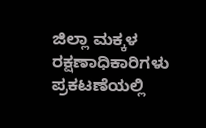ಜಿಲ್ಲಾ ಮಕ್ಕಳ ರಕ್ಷಣಾಧಿಕಾರಿಗಳು ಪ್ರಕಟಣೆಯಲ್ಲಿ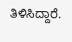ತಿಳಿಸಿದ್ದಾರೆ.